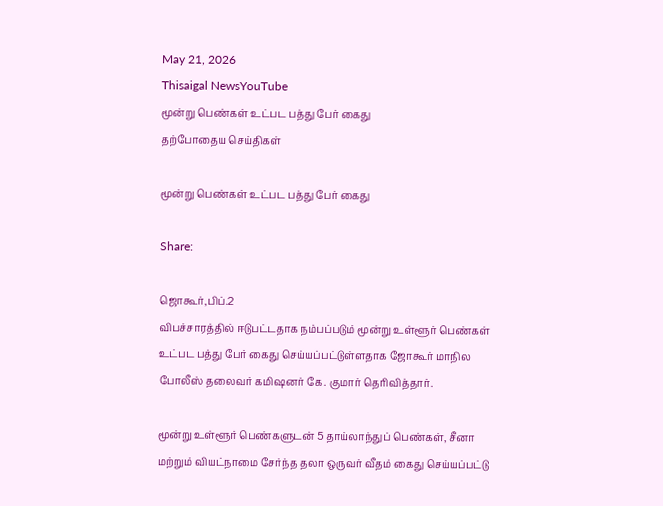May 21, 2026
Thisaigal NewsYouTube
மூன்று பெண்கள் உட்பட பத்து பேர் கைது
தற்போதைய செய்திகள்

மூன்று பெண்கள் உட்பட பத்து பேர் கைது

Share:

ஜொகூர்,பிப்.2
விபச்சாரத்தில் ஈடுபட்டதாக நம்பப்படும் மூன்று உள்ளூர் பெண்கள் உட்பட பத்து பேர் கைது செய்யப்பட்டுள்ளதாக ஜோகூர் மாநில போலீஸ் தலைவர் கமிஷனர் கே. குமார் தெரிவித்தார்.

மூன்று உள்ளூர் பெண்களுடன் 5 தாய்லாந்துப் பெண்கள், சீனா மற்றும் வியட்நாமை சேர்ந்த தலா ஒருவர் வீதம் கைது செய்யப்பட்டு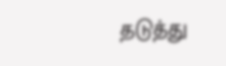தடுத்து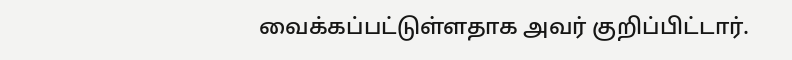வைக்கப்பட்டுள்ளதாக அவர் குறிப்பிட்டார்.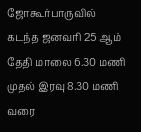ஜோகூர்பாருவில் கடந்த ஜனவரி 25 ஆம் தேதி மாலை 6.30 மணி முதல் இரவு 8.30 மணி வரை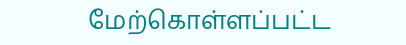மேற்கொள்ளப்பட்ட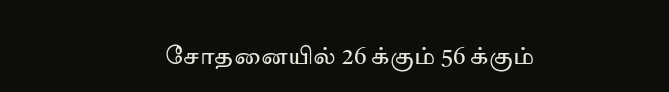சோதனையில் 26 க்கும் 56 க்கும்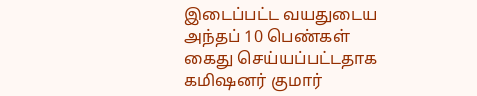இடைப்பட்ட வயதுடைய அந்தப் 10 பெண்கள் கைது செய்யப்பட்டதாக கமிஷனர் குமார்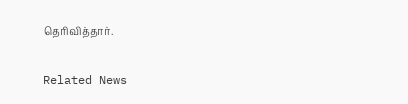தெரிவித்தார்.

Related News